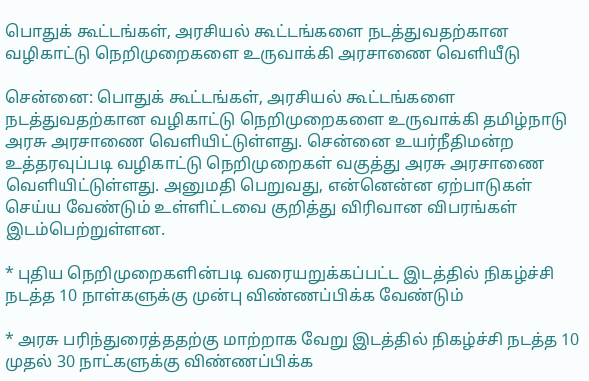பொதுக் கூட்டங்கள், அரசியல் கூட்டங்களை நடத்துவதற்கான வழிகாட்டு நெறிமுறைகளை உருவாக்கி அரசாணை வெளியீடு

சென்னை: பொதுக் கூட்டங்கள், அரசியல் கூட்டங்களை நடத்துவதற்கான வழிகாட்டு நெறிமுறைகளை உருவாக்கி தமிழ்நாடு அரசு அரசாணை வெளியிட்டுள்ளது. சென்னை உயர்நீதிமன்ற உத்தரவுப்படி வழிகாட்டு நெறிமுறைகள் வகுத்து அரசு அரசாணை வெளியிட்டுள்ளது. அனுமதி பெறுவது, என்னென்ன ஏற்பாடுகள் செய்ய வேண்டும் உள்ளிட்டவை குறித்து விரிவான விபரங்கள் இடம்பெற்றுள்ளன.

* புதிய நெறிமுறைகளின்படி வரையறுக்கப்பட்ட இடத்தில் நிகழ்ச்சி நடத்த 10 நாள்களுக்கு முன்பு விண்ணப்பிக்க வேண்டும்

* அரசு பரிந்துரைத்ததற்கு மாற்றாக வேறு இடத்தில் நிகழ்ச்சி நடத்த 10 முதல் 30 நாட்களுக்கு விண்ணப்பிக்க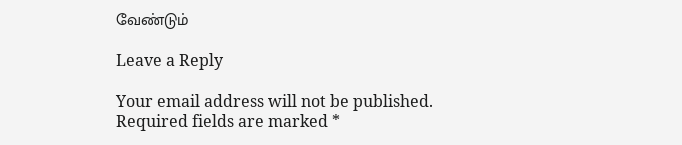வேண்டும்

Leave a Reply

Your email address will not be published. Required fields are marked *